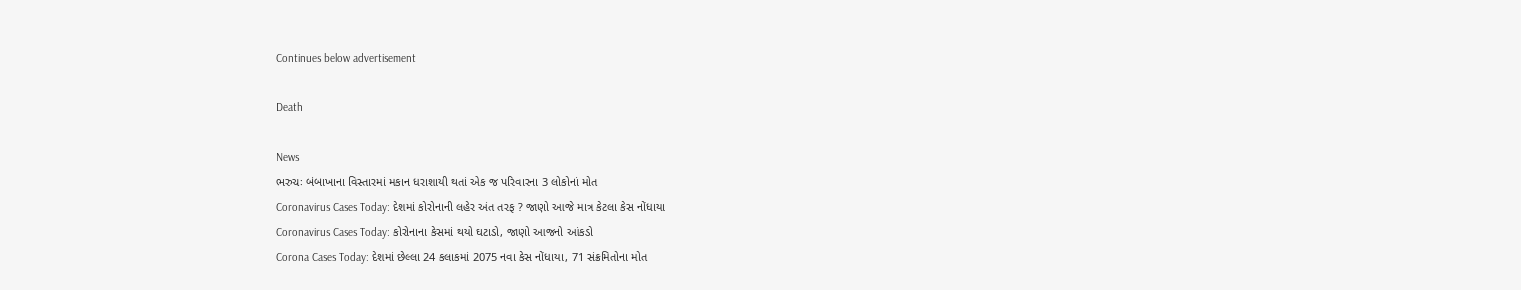Continues below advertisement

Death

News
ભરુચઃ બંબાખાના વિસ્તારમાં મકાન ધરાશાયી થતાં એક જ પરિવારના 3 લોકોનાં મોત
Coronavirus Cases Today: દેશમાં કોરોનાની લહેર અંત તરફ ? જાણો આજે માત્ર કેટલા કેસ નોંધાયા
Coronavirus Cases Today: કોરોનાના કેસમાં થયો ઘટાડો, જાણો આજનો આંકડો
Corona Cases Today: દેશમાં છેલ્લા 24 કલાકમાં 2075 નવા કેસ નોંધાયા, 71 સંક્રમિતોના મોત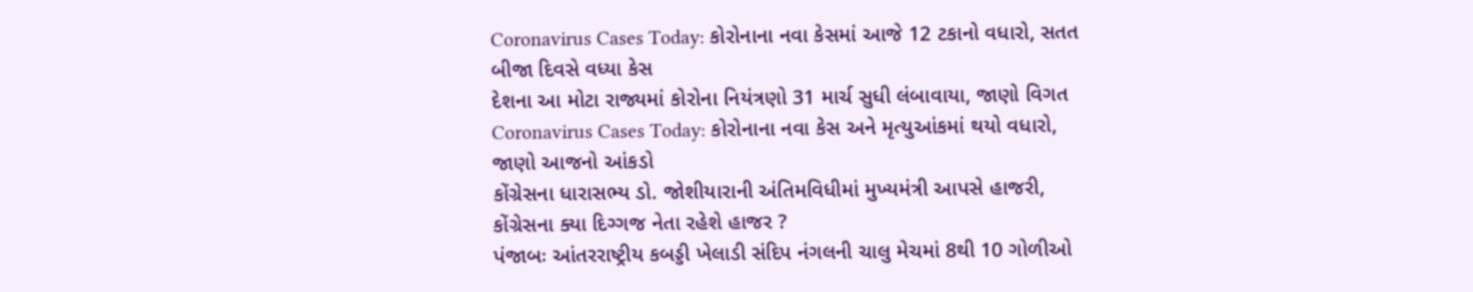Coronavirus Cases Today: કોરોનાના નવા કેસમાં આજે 12 ટકાનો વધારો, સતત બીજા દિવસે વધ્યા કેસ
દેશના આ મોટા રાજ્યમાં કોરોના નિયંત્રણો 31 માર્ચ સુધી લંબાવાયા, જાણો વિગત
Coronavirus Cases Today: કોરોનાના નવા કેસ અને મૃત્યુઆંકમાં થયો વધારો, જાણો આજનો આંકડો
કોંગ્રેસના ધારાસભ્ય ડો. જોશીયારાની અંતિમવિધીમાં મુખ્યમંત્રી આપસે હાજરી, કોંગ્રેસના ક્યા દિગ્ગજ નેતા રહેશે હાજર ?
પંજાબઃ આંતરરાષ્ટ્રીય કબડ્ડી ખેલાડી સંદિપ નંગલની ચાલુ મેચમાં 8થી 10 ગોળીઓ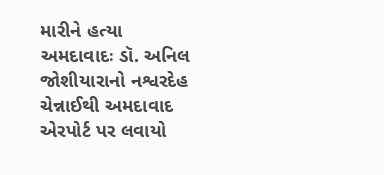મારીને હત્યા
અમદાવાદઃ ડૉ. અનિલ જોશીયારાનો નશ્વરદેહ ચેન્નાઈથી અમદાવાદ એરપોર્ટ પર લવાયો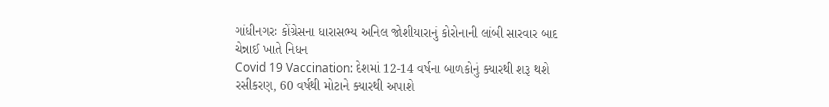ગાંધીનગરઃ કોંગ્રેસના ધારાસભ્ય અનિલ જોશીયારાનું કોરોનાની લાંબી સારવાર બાદ ચેન્નાઈ ખાતે નિધન
Covid 19 Vaccination: દેશમાં 12-14 વર્ષના બાળકોનું ક્યારથી શરૂ થશે રસીકરણ, 60 વર્ષથી મોટાને ક્યારથી અપાશે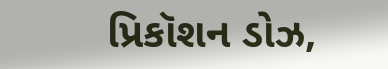પ્રિકૉશન ડોઝ,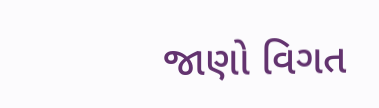જાણો વિગત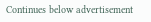Continues below advertisement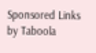Sponsored Links by Taboola